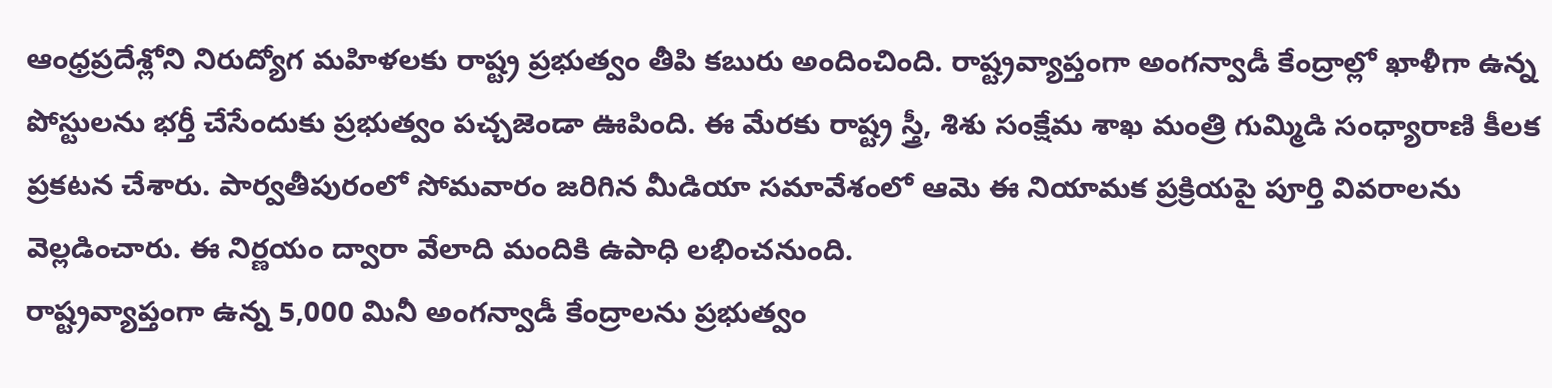ఆంధ్రప్రదేశ్లోని నిరుద్యోగ మహిళలకు రాష్ట్ర ప్రభుత్వం తీపి కబురు అందించింది. రాష్ట్రవ్యాప్తంగా అంగన్వాడీ కేంద్రాల్లో ఖాళీగా ఉన్న పోస్టులను భర్తీ చేసేందుకు ప్రభుత్వం పచ్చజెండా ఊపింది. ఈ మేరకు రాష్ట్ర స్త్రీ, శిశు సంక్షేమ శాఖ మంత్రి గుమ్మిడి సంధ్యారాణి కీలక ప్రకటన చేశారు. పార్వతీపురంలో సోమవారం జరిగిన మీడియా సమావేశంలో ఆమె ఈ నియామక ప్రక్రియపై పూర్తి వివరాలను వెల్లడించారు. ఈ నిర్ణయం ద్వారా వేలాది మందికి ఉపాధి లభించనుంది.
రాష్ట్రవ్యాప్తంగా ఉన్న 5,000 మినీ అంగన్వాడీ కేంద్రాలను ప్రభుత్వం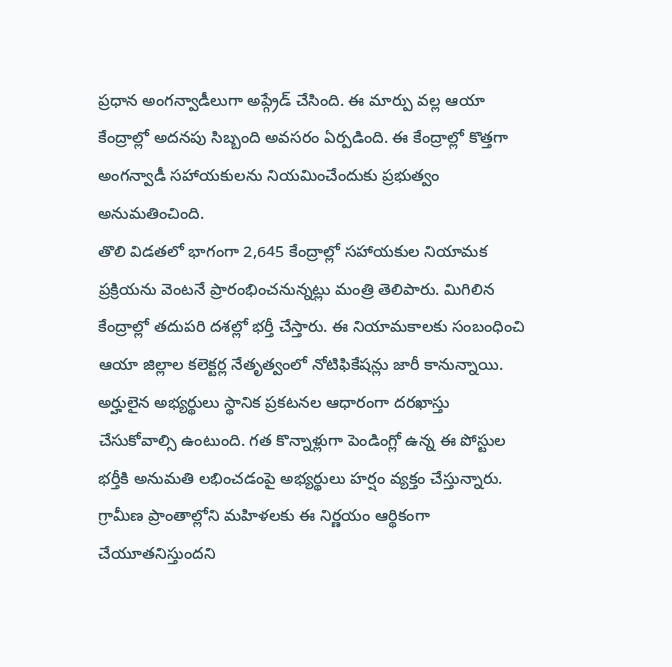ప్రధాన అంగన్వాడీలుగా అప్గ్రేడ్ చేసింది. ఈ మార్పు వల్ల ఆయా కేంద్రాల్లో అదనపు సిబ్బంది అవసరం ఏర్పడింది. ఈ కేంద్రాల్లో కొత్తగా అంగన్వాడీ సహాయకులను నియమించేందుకు ప్రభుత్వం అనుమతించింది.
తొలి విడతలో భాగంగా 2,645 కేంద్రాల్లో సహాయకుల నియామక ప్రక్రియను వెంటనే ప్రారంభించనున్నట్లు మంత్రి తెలిపారు. మిగిలిన కేంద్రాల్లో తదుపరి దశల్లో భర్తీ చేస్తారు. ఈ నియామకాలకు సంబంధించి ఆయా జిల్లాల కలెక్టర్ల నేతృత్వంలో నోటిఫికేషన్లు జారీ కానున్నాయి. అర్హులైన అభ్యర్థులు స్థానిక ప్రకటనల ఆధారంగా దరఖాస్తు చేసుకోవాల్సి ఉంటుంది. గత కొన్నాళ్లుగా పెండింగ్లో ఉన్న ఈ పోస్టుల భర్తీకి అనుమతి లభించడంపై అభ్యర్థులు హర్షం వ్యక్తం చేస్తున్నారు. గ్రామీణ ప్రాంతాల్లోని మహిళలకు ఈ నిర్ణయం ఆర్థికంగా చేయూతనిస్తుందని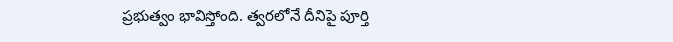ప్రభుత్వం భావిస్తోంది. త్వరలోనే దీనిపై పూర్తి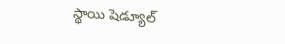స్థాయి షెడ్యూల్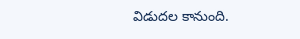విడుదల కానుంది.